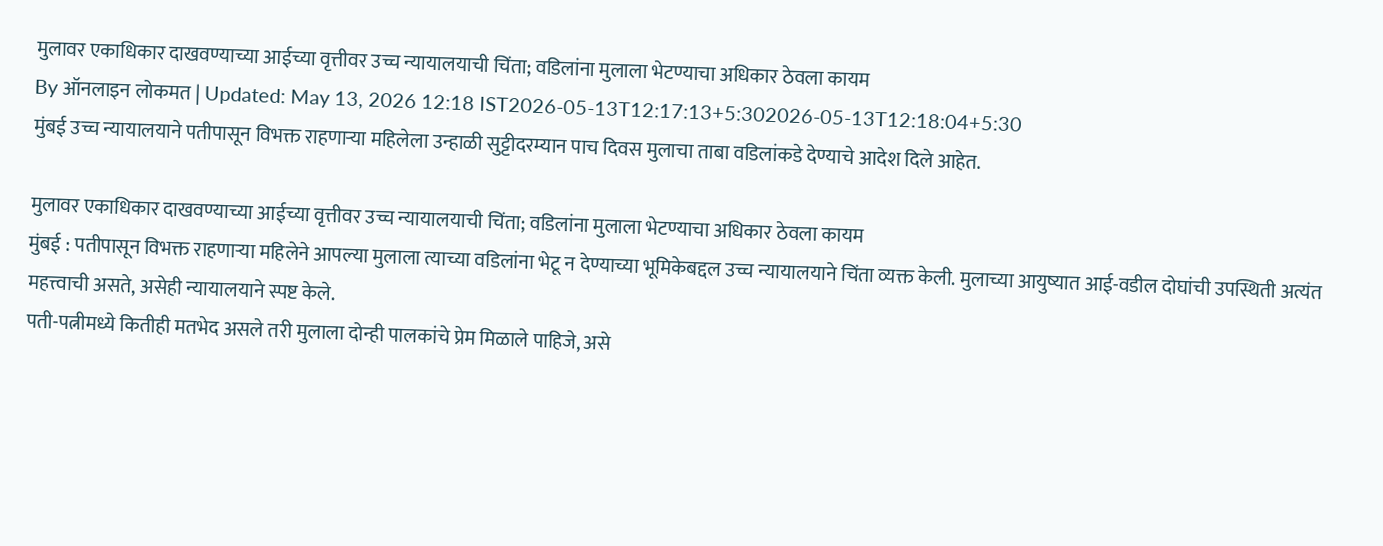मुलावर एकाधिकार दाखवण्याच्या आईच्या वृत्तीवर उच्च न्यायालयाची चिंता; वडिलांना मुलाला भेटण्याचा अधिकार ठेवला कायम
By ऑनलाइन लोकमत | Updated: May 13, 2026 12:18 IST2026-05-13T12:17:13+5:302026-05-13T12:18:04+5:30
मुंबई उच्च न्यायालयाने पतीपासून विभक्त राहणाऱ्या महिलेला उन्हाळी सुट्टीदरम्यान पाच दिवस मुलाचा ताबा वडिलांकडे देण्याचे आदेश दिले आहेत.

मुलावर एकाधिकार दाखवण्याच्या आईच्या वृत्तीवर उच्च न्यायालयाची चिंता; वडिलांना मुलाला भेटण्याचा अधिकार ठेवला कायम
मुंबई : पतीपासून विभक्त राहणाऱ्या महिलेने आपल्या मुलाला त्याच्या वडिलांना भेटू न देण्याच्या भूमिकेबद्दल उच्च न्यायालयाने चिंता व्यक्त केली. मुलाच्या आयुष्यात आई-वडील दोघांची उपस्थिती अत्यंत महत्त्वाची असते, असेही न्यायालयाने स्पष्ट केले.
पती-पत्नीमध्ये कितीही मतभेद असले तरी मुलाला दोन्ही पालकांचे प्रेम मिळाले पाहिजे, असे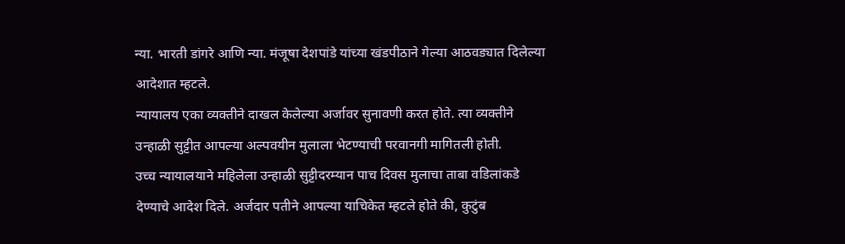न्या. भारती डांगरे आणि न्या. मंजूषा देशपांडे यांच्या खंडपीठाने गेल्या आठवड्यात दिलेल्या आदेशात म्हटले.
न्यायालय एका व्यक्तीने दाखल केलेल्या अर्जावर सुनावणी करत होते. त्या व्यक्तीने उन्हाळी सुट्टीत आपल्या अल्पवयीन मुलाला भेटण्याची परवानगी मागितली होती.
उच्च न्यायालयाने महिलेला उन्हाळी सुट्टीदरम्यान पाच दिवस मुलाचा ताबा वडिलांकडे देण्याचे आदेश दिले. अर्जदार पतीने आपल्या याचिकेत म्हटले होते की, कुटुंब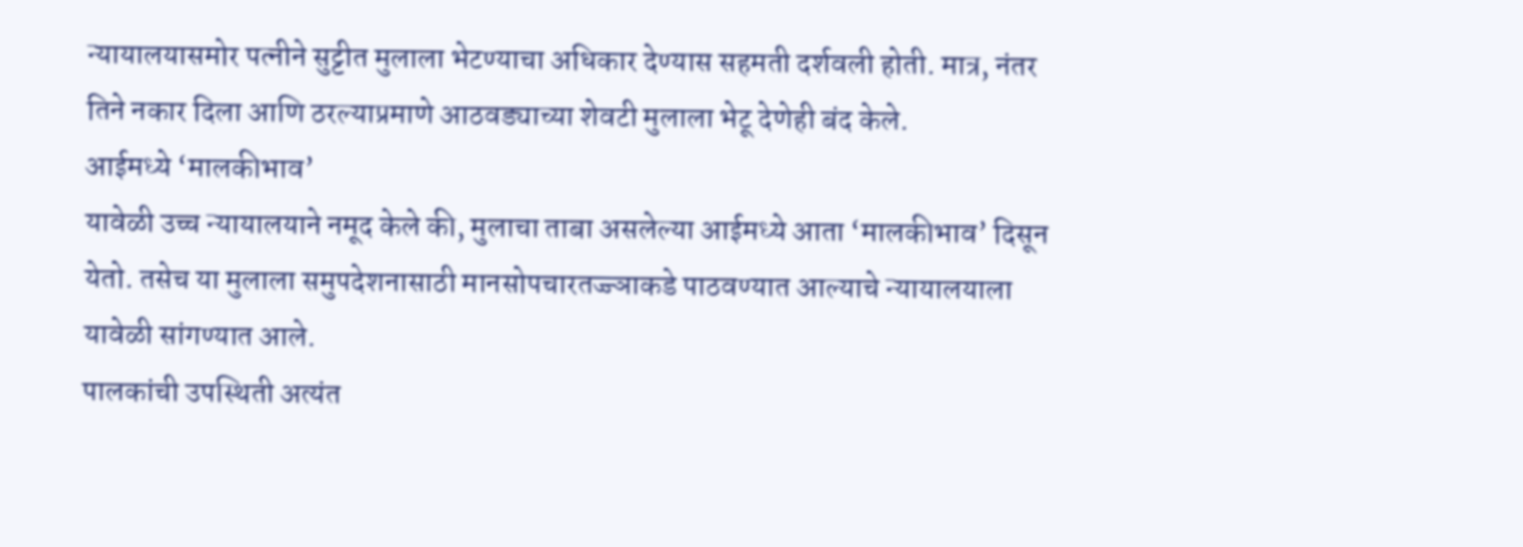न्यायालयासमोर पत्नीने सुट्टीत मुलाला भेटण्याचा अधिकार देण्यास सहमती दर्शवली होती. मात्र, नंतर तिने नकार दिला आणि ठरल्याप्रमाणे आठवड्याच्या शेवटी मुलाला भेटू देणेही बंद केले.
आईमध्ये ‘मालकीभाव’
यावेळी उच्च न्यायालयाने नमूद केले की, मुलाचा ताबा असलेल्या आईमध्ये आता ‘मालकीभाव’ दिसून येतो. तसेच या मुलाला समुपदेशनासाठी मानसोपचारतज्ज्ञाकडे पाठवण्यात आल्याचे न्यायालयाला यावेळी सांगण्यात आले.
पालकांची उपस्थिती अत्यंत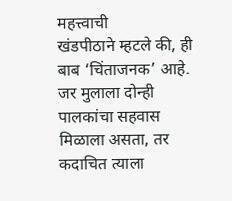महत्त्वाची
खंडपीठाने म्हटले की, ही बाब ‘चिंताजनक’ आहे. जर मुलाला दोन्ही पालकांचा सहवास मिळाला असता, तर कदाचित त्याला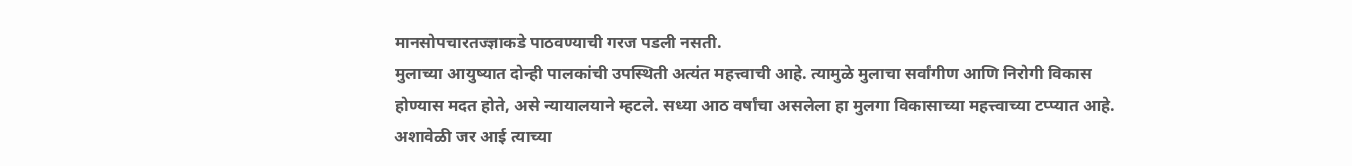मानसोपचारतज्ज्ञाकडे पाठवण्याची गरज पडली नसती.
मुलाच्या आयुष्यात दोन्ही पालकांची उपस्थिती अत्यंत महत्त्वाची आहे. त्यामुळे मुलाचा सर्वांगीण आणि निरोगी विकास होण्यास मदत होते, असे न्यायालयाने म्हटले. सध्या आठ वर्षांचा असलेला हा मुलगा विकासाच्या महत्त्वाच्या टप्प्यात आहे.
अशावेळी जर आई त्याच्या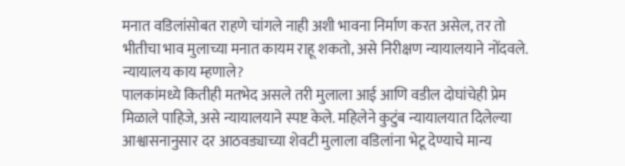मनात वडिलांसोबत राहणे चांगले नाही अशी भावना निर्माण करत असेल, तर तो भीतीचा भाव मुलाच्या मनात कायम राहू शकतो, असे निरीक्षण न्यायालयाने नोंदवले.
न्यायालय काय म्हणाले?
पालकांमध्ये कितीही मतभेद असले तरी मुलाला आई आणि वडील दोघांचेही प्रेम मिळाले पाहिजे, असे न्यायालयाने स्पष्ट केले. महिलेने कुटुंब न्यायालयात दिलेल्या आश्वासनानुसार दर आठवड्याच्या शेवटी मुलाला वडिलांना भेटू देण्याचे मान्य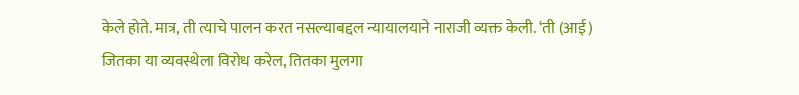केले होते. मात्र, ती त्याचे पालन करत नसल्याबद्दल न्यायालयाने नाराजी व्यक्त केली. ‘ती (आई) जितका या व्यवस्थेला विरोध करेल, तितका मुलगा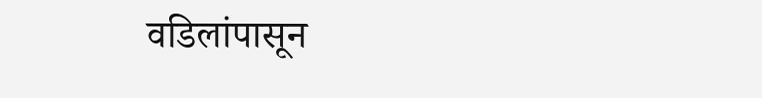वडिलांपासून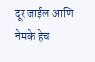दूर जाईल आणि नेमके हेच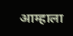आम्हाला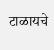टाळायचे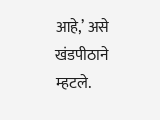आहे,’ असे खंडपीठाने म्हटले.